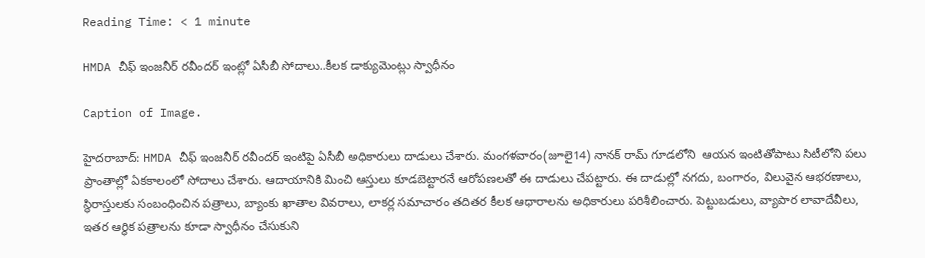Reading Time: < 1 minute

HMDA చీఫ్ ఇంజనీర్ రవీందర్ ఇంట్లో ఏసీబీ సోదాలు..కీలక డాక్యుమెంట్లు స్వాధీనం

Caption of Image.

హైదరాబాద్: HMDA చీఫ్ ఇంజనీర్ రవీందర్ ఇంటిపై ఏసీబీ అధికారులు దాడులు చేశారు. మంగళవారం(జూలై14) నానక్ రామ్ గూడలోని  ఆయన ఇంటితోపాటు సిటీలోని పలు ప్రాంతాల్లో ఏకకాలంలో సోదాలు చేశారు. ఆదాయానికి మించి ఆస్తులు కూడబెట్టారనే ఆరోపణలతో ఈ దాడులు చేపట్టారు. ఈ దాడుల్లో నగదు, బంగారం, విలువైన ఆభరణాలు, స్థిరాస్తులకు సంబంధించిన పత్రాలు, బ్యాంకు ఖాతాల వివరాలు, లాకర్ల సమాచారం తదితర కీలక ఆధారాలను అధికారులు పరిశీలించారు. పెట్టుబడులు, వ్యాపార లావాదేవీలు, ఇతర ఆర్థిక పత్రాలను కూడా స్వాధీనం చేసుకుని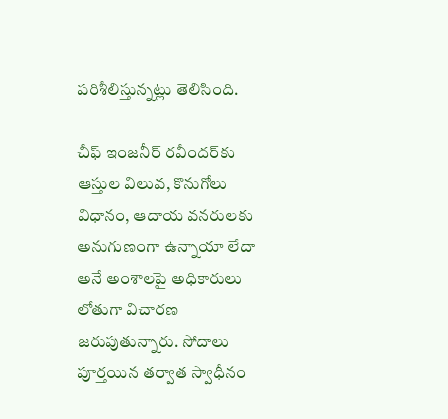పరిశీలిస్తున్నట్లు తెలిసింది.

చీఫ్ ఇంజనీర్ రవీందర్‌కు ఆస్తుల విలువ, కొనుగోలు విధానం, ఆదాయ వనరులకు అనుగుణంగా ఉన్నాయా లేదా అనే అంశాలపై అధికారులు లోతుగా విచారణ జరుపుతున్నారు. సోదాలు పూర్తయిన తర్వాత స్వాధీనం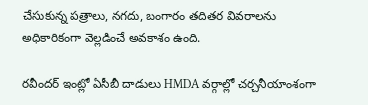చేసుకున్న పత్రాలు, నగదు, బంగారం తదితర వివరాలను అధికారికంగా వెల్లడించే అవకాశం ఉంది.

రవీందర్ ఇంట్లో ఏసీబీ దాడులు HMDA వర్గాల్లో చర్చనీయాంశంగా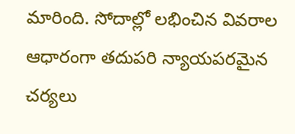మారింది. సోదాల్లో లభించిన వివరాల ఆధారంగా తదుపరి న్యాయపరమైన చర్యలు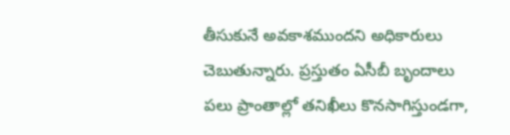తీసుకునే అవకాశముందని అధికారులు చెబుతున్నారు. ప్రస్తుతం ఏసీబీ బృందాలు పలు ప్రాంతాల్లో తనిఖీలు కొనసాగిస్తుండగా,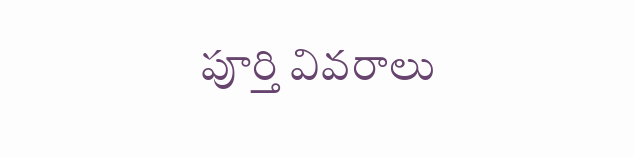పూర్తి వివరాలు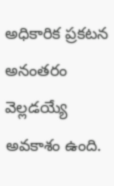అధికారిక ప్రకటన అనంతరం వెల్లడయ్యే అవకాశం ఉంది.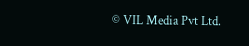© VIL Media Pvt Ltd.